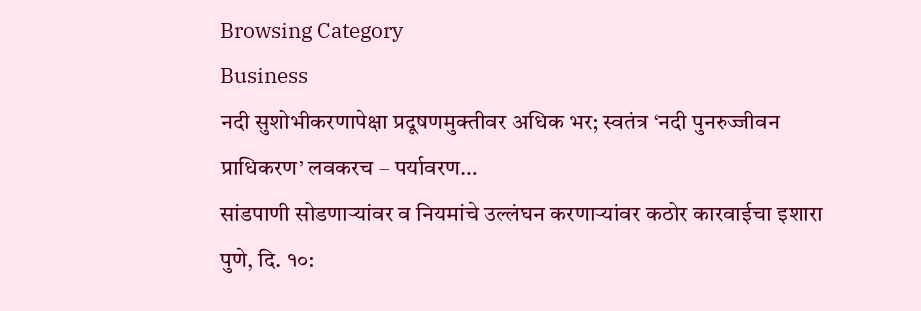Browsing Category
Business
नदी सुशोभीकरणापेक्षा प्रदूषणमुक्तीवर अधिक भर; स्वतंत्र ‘नदी पुनरुज्जीवन प्राधिकरण’ लवकरच – पर्यावरण…
सांडपाणी सोडणाऱ्यांवर व नियमांचे उल्लंघन करणाऱ्यांवर कठोर कारवाईचा इशारा
पुणे, दि. १०: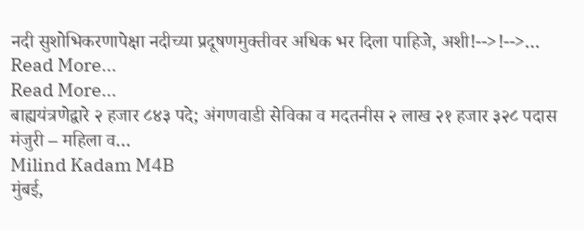नदी सुशोभिकरणापेक्षा नदीच्या प्रदूषणमुक्तीवर अधिक भर दिला पाहिजे, अशी!-->!-->…
Read More...
Read More...
बाह्ययंत्रणेद्वारे २ हजार ८४३ पदे; अंगणवाडी सेविका व मदतनीस २ लाख २१ हजार ३२८ पदास मंजुरी – महिला व…
Milind Kadam M4B
मुंबई,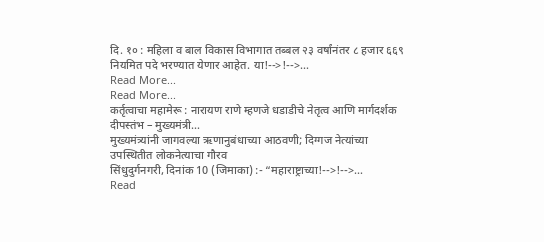दि. १० : महिला व बाल विकास विभागात तब्बल २३ वर्षांनंतर ८ हजार ६६९ नियमित पदे भरण्यात येणार आहेत. या!-->!-->…
Read More...
Read More...
कर्तृत्वाचा महामेरू : नारायण राणे म्हणजे धडाडीचे नेतृत्व आणि मार्गदर्शक दीपस्तंभ – मुख्यमंत्री…
मुख्यमंत्र्यांनी जागवल्या ऋणानुबंधाच्या आठवणी; दिग्गज नेत्यांच्या उपस्थितीत लोकनेत्याचा गौरव
सिंधुदुर्गनगरी, दिनांक 10 (जिमाका) :- “महाराष्ट्राच्या!-->!-->…
Read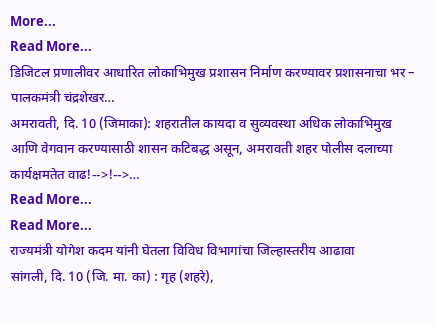More...
Read More...
डिजिटल प्रणालीवर आधारित लोकाभिमुख प्रशासन निर्माण करण्यावर प्रशासनाचा भर – पालकमंत्री चंद्रशेखर…
अमरावती, दि. 10 (जिमाका): शहरातील कायदा व सुव्यवस्था अधिक लोकाभिमुख आणि वेगवान करण्यासाठी शासन कटिबद्ध असून, अमरावती शहर पोलीस दलाच्या कार्यक्षमतेत वाढ!-->!-->…
Read More...
Read More...
राज्यमंत्री योगेश कदम यांनी घेतला विविध विभागांचा जिल्हास्तरीय आढावा
सांगली, दि. 10 (जि. मा. का) : गृह (शहरे),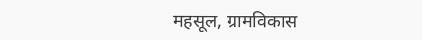महसूल, ग्रामविकास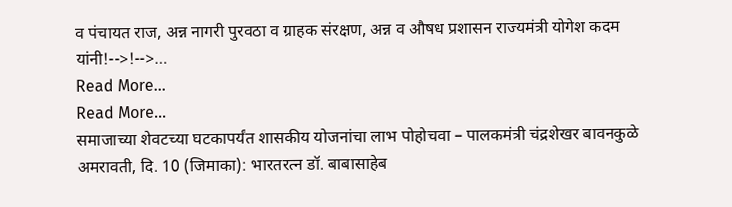व पंचायत राज, अन्न नागरी पुरवठा व ग्राहक संरक्षण, अन्न व औषध प्रशासन राज्यमंत्री योगेश कदम यांनी!-->!-->…
Read More...
Read More...
समाजाच्या शेवटच्या घटकापर्यंत शासकीय योजनांचा लाभ पोहोचवा – पालकमंत्री चंद्रशेखर बावनकुळे
अमरावती, दि. 10 (जिमाका): भारतरत्न डॉ. बाबासाहेब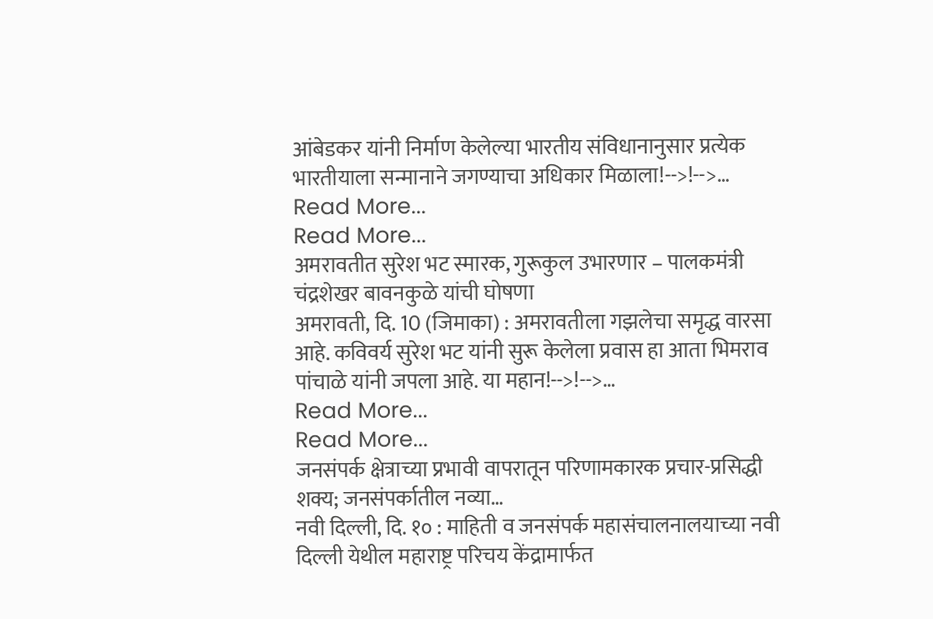आंबेडकर यांनी निर्माण केलेल्या भारतीय संविधानानुसार प्रत्येक भारतीयाला सन्मानाने जगण्याचा अधिकार मिळाला!-->!-->…
Read More...
Read More...
अमरावतीत सुरेश भट स्मारक, गुरूकुल उभारणार – पालकमंत्री चंद्रशेखर बावनकुळे यांची घोषणा
अमरावती, दि. 10 (जिमाका) : अमरावतीला गझलेचा समृद्ध वारसा आहे. कविवर्य सुरेश भट यांनी सुरू केलेला प्रवास हा आता भिमराव पांचाळे यांनी जपला आहे. या महान!-->!-->…
Read More...
Read More...
जनसंपर्क क्षेत्राच्या प्रभावी वापरातून परिणामकारक प्रचार-प्रसिद्धी शक्य; जनसंपर्कातील नव्या…
नवी दिल्ली, दि. १० : माहिती व जनसंपर्क महासंचालनालयाच्या नवी दिल्ली येथील महाराष्ट्र परिचय केंद्रामार्फत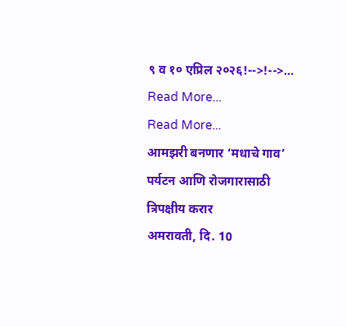९ व १० एप्रिल २०२६!-->!-->…
Read More...
Read More...
आमझरी बनणार ‘मधाचे गाव’ पर्यटन आणि रोजगारासाठी त्रिपक्षीय करार
अमरावती, दि. 10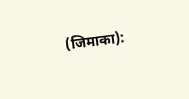(जिमाका):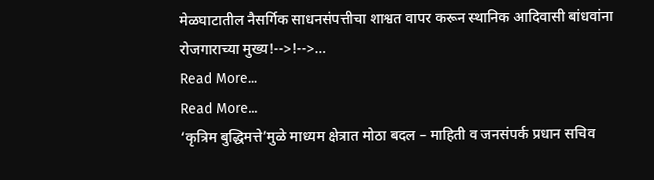मेळघाटातील नैसर्गिक साधनसंपत्तीचा शाश्वत वापर करून स्थानिक आदिवासी बांधवांना रोजगाराच्या मुख्य!-->!-->…
Read More...
Read More...
‘कृत्रिम बुद्धिमत्ते’मुळे माध्यम क्षेत्रात मोठा बदल – माहिती व जनसंपर्क प्रधान सचिव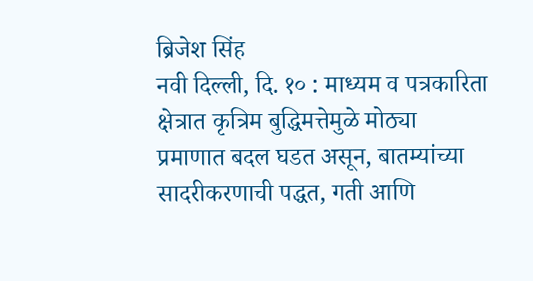ब्रिजेश सिंह
नवी दिल्ली, दि. १० : माध्यम व पत्रकारिता क्षेत्रात कृत्रिम बुद्धिमत्तेमुळे मोठ्या प्रमाणात बदल घडत असून, बातम्यांच्या सादरीकरणाची पद्धत, गती आणि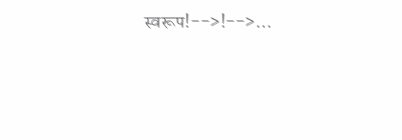स्वरूप!-->!-->…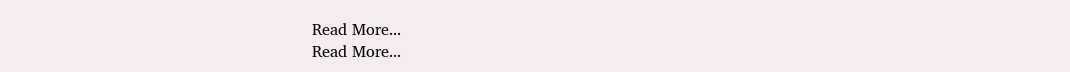Read More...
Read More...